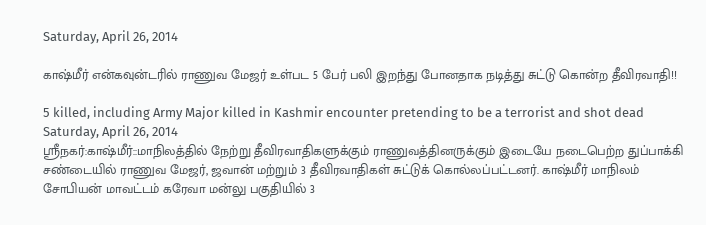Saturday, April 26, 2014

காஷ்மீர் என்கவுன்டரில் ராணுவ மேஜர் உள்பட 5 பேர் பலி இறந்து போனதாக நடித்து சுட்டு கொன்ற தீவிரவாதி!!

5 killed, including Army Major killed in Kashmir encounter pretending to be a terrorist and shot dead
Saturday, April 26, 2014
ஸ்ரீநகர்:காஷ்மீர்::மாநிலத்தில் நேற்று தீவிரவாதிகளுக்கும் ராணுவத்தினருக்கும் இடையே நடைபெற்ற துப்பாக்கி சண்டையில் ராணுவ மேஜர், ஜவான் மற்றும் 3 தீவிரவாதிகள் சுட்டுக் கொல்லப்பட்டனர். காஷ்மீர் மாநிலம் சோபியன் மாவட்டம் கரேவா மன்லு பகுதியில் 3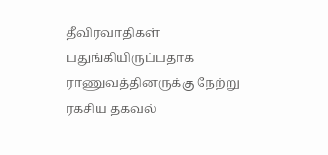தீவிரவாதிகள் பதுங்கியிருப்பதாக ராணுவத்தினருக்கு நேற்று ரகசிய தகவல்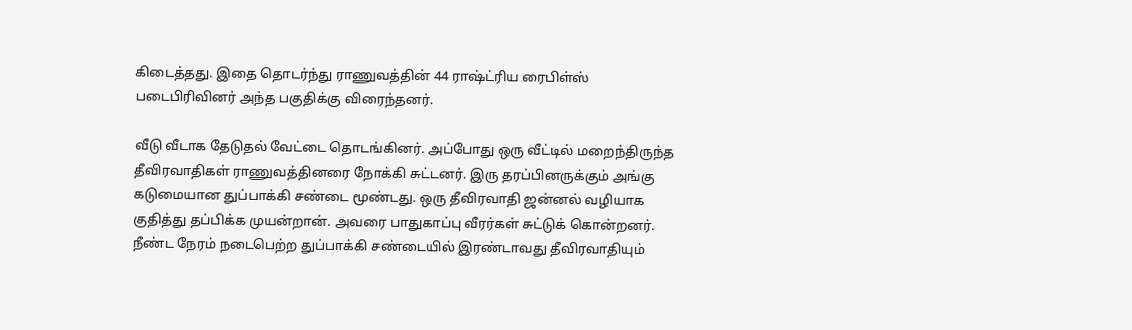கிடைத்தது. இதை தொடர்ந்து ராணுவத்தின் 44 ராஷ்ட்ரிய ரைபிள்ஸ் படைபிரிவினர் அந்த பகுதிக்கு விரைந்தனர்.

வீடு வீடாக தேடுதல் வேட்டை தொடங்கினர். அப்போது ஒரு வீட்டில் மறைந்திருந்த தீவிரவாதிகள் ராணுவத்தினரை நோக்கி சுட்டனர். இரு தரப்பினருக்கும் அங்கு கடுமையான துப்பாக்கி சண்டை மூண்டது. ஒரு தீவிரவாதி ஜன்னல் வழியாக குதித்து தப்பிக்க முயன்றான். அவரை பாதுகாப்பு வீரர்கள் சுட்டுக் கொன்றனர். நீண்ட நேரம் நடைபெற்ற துப்பாக்கி சண்டையில் இரண்டாவது தீவிரவாதியும்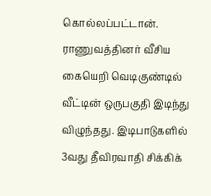கொல்லப்பட்டான். ராணுவத்தினர் வீசிய கையெறி வெடிகுண்டில் வீட்டின் ஒருபகுதி இடிந்து விழுந்தது. இடிபாடுகளில் 3வது தீவிரவாதி சிக்கிக்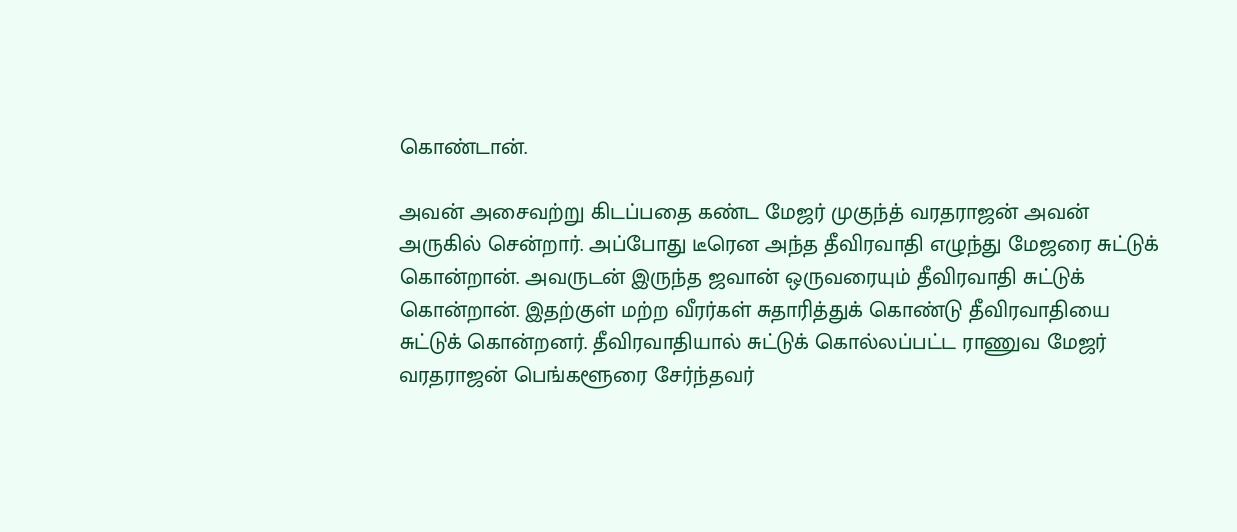கொண்டான்.

அவன் அசைவற்று கிடப்பதை கண்ட மேஜர் முகுந்த் வரதராஜன் அவன் அருகில் சென்றார். அப்போது டீரென அந்த தீவிரவாதி எழுந்து மேஜரை சுட்டுக் கொன்றான். அவருடன் இருந்த ஜவான் ஒருவரையும் தீவிரவாதி சுட்டுக் கொன்றான். இதற்குள் மற்ற வீரர்கள் சுதாரித்துக் கொண்டு தீவிரவாதியை சுட்டுக் கொன்றனர். தீவிரவாதியால் சுட்டுக் கொல்லப்பட்ட ராணுவ மேஜர் வரதராஜன் பெங்களூரை சேர்ந்தவர்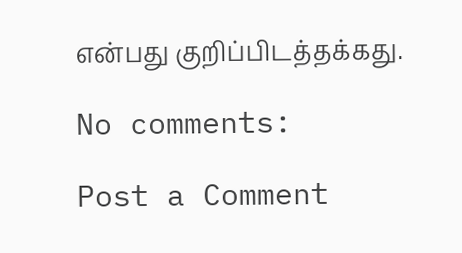என்பது குறிப்பிடத்தக்கது.

No comments:

Post a Comment